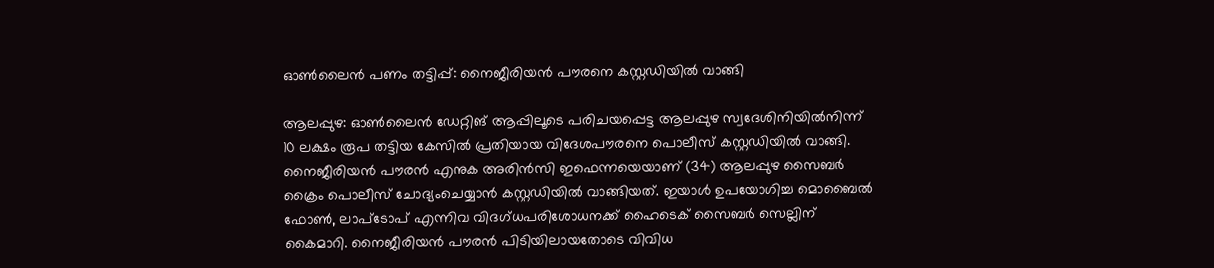ഓൺലൈൻ പണം തട്ടിപ്പ്: നൈജീരിയൻ പൗരനെ കസ്റ്റഡിയിൽ വാങ്ങി

ആലപ്പുഴ: ഓൺലൈൻ ഡേറ്റിങ് ആപ്പിലൂടെ പരിചയപ്പെട്ട ആലപ്പുഴ സ്വദേശിനിയിൽനിന്ന് 10 ലക്ഷം രൂപ തട്ടിയ കേസിൽ പ്രതിയായ വിദേശപൗരനെ പൊലീസ് കസ്റ്റഡിയിൽ വാങ്ങി. നൈജീരിയൻ പൗരൻ എനുക അരിൻസി ഇഫെന്നയെയാണ് (34) ആലപ്പുഴ സൈബർ ക്രൈം പൊലീസ്‌ ചോദ്യംചെയ്യാൻ കസ്റ്റഡിയിൽ വാങ്ങിയത്. ഇയാൾ ഉപയോഗിച്ച മൊബൈൽ ഫോൺ, ലാപ്ടോപ് എന്നിവ വിദഗ്ധപരിശോധനക്ക് ഹൈടെക് സൈബർ സെല്ലിന് കൈമാറി. നൈജീരിയൻ പൗരൻ പിടിയിലായതോടെ വിവിധ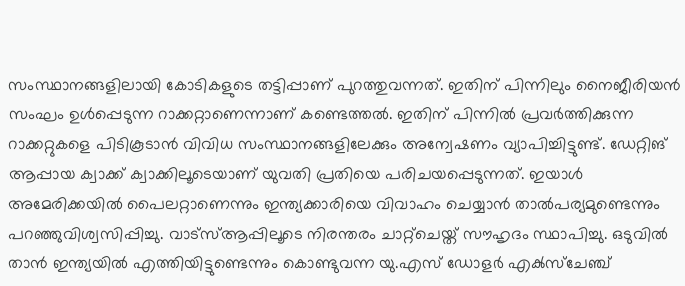സംസ്ഥാനങ്ങളിലായി കോടികളുടെ തട്ടിപ്പാണ് പുറത്തുവന്നത്‌. ഇതിന് പിന്നിലും നൈജീരിയൻ സംഘം ഉൾപ്പെടുന്ന റാക്കറ്റാണെന്നാണ് കണ്ടെത്തൽ. ഇതിന് പിന്നിൽ പ്രവർത്തിക്കുന്ന റാക്കറ്റുകളെ പിടികൂടാൻ വിവിധ സംസ്ഥാനങ്ങളിലേക്കും അന്വേഷണം വ്യാപിച്ചിട്ടുണ്ട്. ഡേറ്റിങ് ആപ്പായ ക്വാക്ക് ക്വാക്കിലൂടെയാണ് യുവതി പ്രതിയെ പരിചയപ്പെടുന്നത്. ഇയാൾ അമേരിക്കയിൽ പൈലറ്റാണെന്നും ഇന്ത്യക്കാരിയെ വിവാഹം ചെയ്യാൻ താൽപര്യമുണ്ടെന്നും പറഞ്ഞുവിശ്വസിപ്പിച്ചു. വാട്‍സ്‌ആപ്പിലൂടെ നിരന്തരം ചാറ്റ്ചെയ്ത് സൗഹൃദം സ്ഥാപിച്ചു. ഒടുവിൽ താൻ ഇന്ത്യയിൽ എത്തിയിട്ടുണ്ടെന്നും കൊണ്ടുവന്ന യു.എസ് ഡോളർ എക്‍സ്ചേഞ്ച്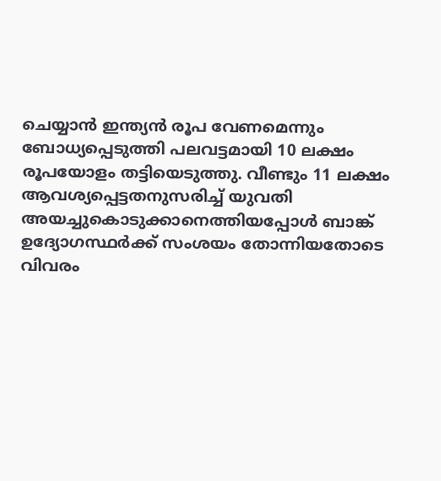ചെയ്യാൻ ഇന്ത്യൻ രൂപ വേണമെന്നും ബോധ്യപ്പെടുത്തി പലവട്ടമായി 10 ലക്ഷം രൂപയോളം തട്ടിയെടുത്തു. വീണ്ടും 11 ലക്ഷം ആവശ്യപ്പെട്ടതനുസരിച്ച് യുവതി അയച്ചുകൊടുക്കാനെത്തിയപ്പോൾ ബാങ്ക് ഉദ്യോഗസ്ഥർക്ക് സംശയം തോന്നിയതോടെ വിവരം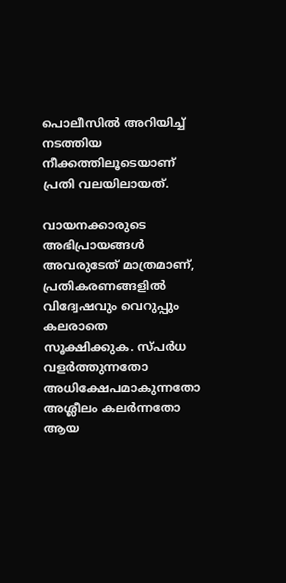പൊലീസിൽ അറിയിച്ച് നടത്തിയ നീക്കത്തിലൂടെയാണ് പ്രതി വലയിലായത്.

വായനക്കാരുടെ അഭിപ്രായങ്ങള്‍ അവരുടേത് മാത്രമാണ്, പ്രതികരണങ്ങളിൽ വിദ്വേഷവും വെറുപ്പും കലരാതെ സൂക്ഷിക്കുക. സ്പർധ വളർത്തുന്നതോ അധിക്ഷേപമാകുന്നതോ അശ്ലീലം കലർന്നതോ ആയ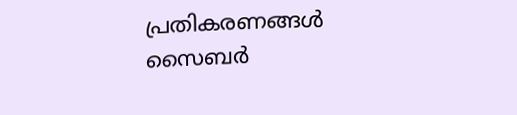പ്രതികരണങ്ങൾ സൈബർ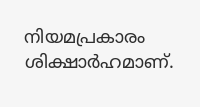നിയമപ്രകാരം ശിക്ഷാർഹമാണ്.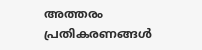അത്തരം പ്രതികരണങ്ങൾ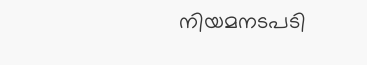നിയമനടപടി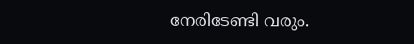നേരിടേണ്ടി വരും.